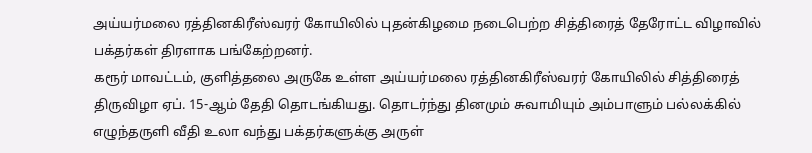அய்யர்மலை ரத்தினகிரீஸ்வரர் கோயிலில் புதன்கிழமை நடைபெற்ற சித்திரைத் தேரோட்ட விழாவில் பக்தர்கள் திரளாக பங்கேற்றனர்.
கரூர் மாவட்டம், குளித்தலை அருகே உள்ள அய்யர்மலை ரத்தினகிரீஸ்வரர் கோயிலில் சித்திரைத் திருவிழா ஏப். 15-ஆம் தேதி தொடங்கியது. தொடர்ந்து தினமும் சுவாமியும் அம்பாளும் பல்லக்கில் எழுந்தருளி வீதி உலா வந்து பக்தர்களுக்கு அருள்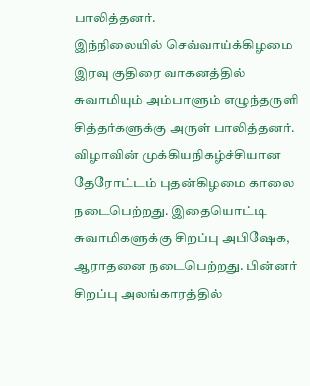பாலித்தனர்.
இந்நிலையில் செவ்வாய்க்கிழமை இரவு குதிரை வாகனத்தில் சுவாமியும் அம்பாளும் எழுந்தருளி சித்தர்களுக்கு அருள் பாலித்தனர்.
விழாவின் முக்கியநிகழ்ச்சியான தேரோட்டம் புதன்கிழமை காலை நடைபெற்றது. இதையொட்டி சுவாமிகளுக்கு சிறப்பு அபிஷேக, ஆராதனை நடைபெற்றது. பின்னர் சிறப்பு அலங்காரத்தில்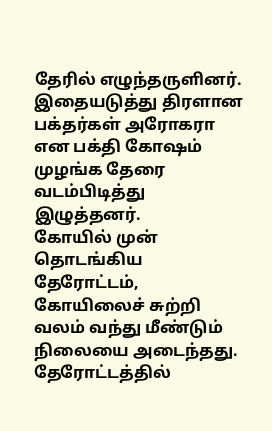தேரில் எழுந்தருளினர்.
இதையடுத்து திரளான பக்தர்கள் அரோகரா என பக்தி கோஷம் முழங்க தேரை வடம்பிடித்து இழுத்தனர்.
கோயில் முன் தொடங்கிய தேரோட்டம், கோயிலைச் சுற்றி வலம் வந்து மீண்டும் நிலையை அடைந்தது.
தேரோட்டத்தில்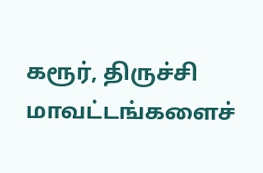கரூர், திருச்சி மாவட்டங்களைச்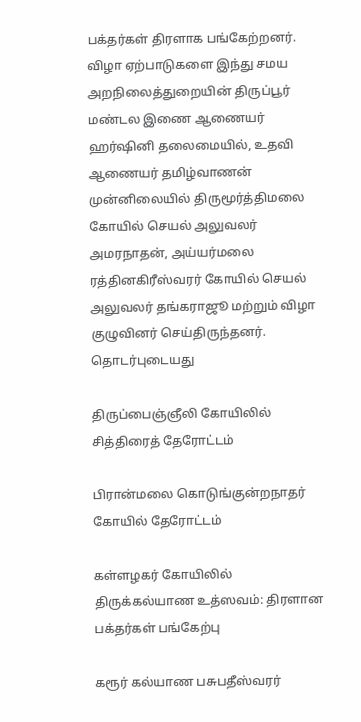பக்தர்கள் திரளாக பங்கேற்றனர்.
விழா ஏற்பாடுகளை இந்து சமய அறநிலைத்துறையின் திருப்பூர் மண்டல இணை ஆணையர் ஹர்ஷினி தலைமையில், உதவி ஆணையர் தமிழ்வாணன் முன்னிலையில் திருமூர்த்திமலை கோயில் செயல் அலுவலர் அமரநாதன், அய்யர்மலை ரத்தினகிரீஸ்வரர் கோயில் செயல் அலுவலர் தங்கராஜூ மற்றும் விழா குழுவினர் செய்திருந்தனர்.
தொடர்புடையது

திருப்பைஞ்ஞீலி கோயிலில் சித்திரைத் தேரோட்டம்

பிரான்மலை கொடுங்குன்றநாதர் கோயில் தேரோட்டம்

கள்ளழகர் கோயிலில் திருக்கல்யாண உத்ஸவம்: திரளான பக்தர்கள் பங்கேற்பு

கரூர் கல்யாண பசுபதீஸ்வரர்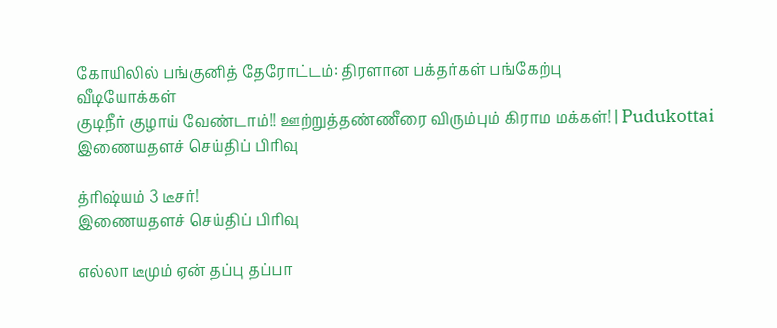கோயிலில் பங்குனித் தேரோட்டம்: திரளான பக்தர்கள் பங்கேற்பு
வீடியோக்கள்
குடிநீர் குழாய் வேண்டாம்!! ஊற்றுத்தண்ணீரை விரும்பும் கிராம மக்கள்! | Pudukottai
இணையதளச் செய்திப் பிரிவு

த்ரிஷ்யம் 3 டீசர்!
இணையதளச் செய்திப் பிரிவு

எல்லா டீமும் ஏன் தப்பு தப்பா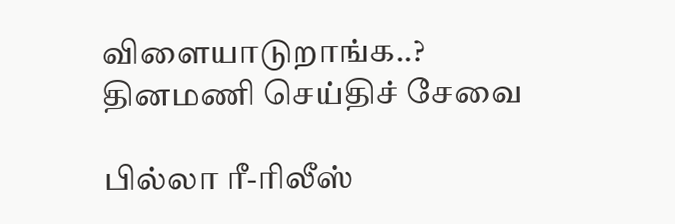விளையாடுறாங்க..?
தினமணி செய்திச் சேவை

பில்லா ரீ-ரிலீஸ்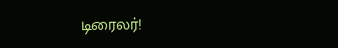டிரைலர்!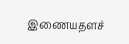இணையதளச்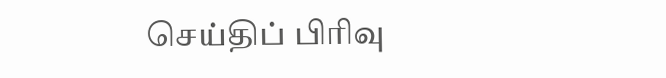செய்திப் பிரிவு